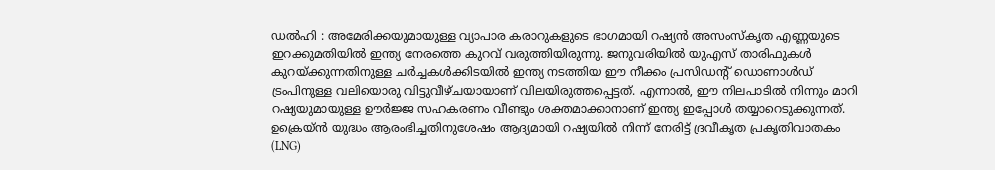ഡൽഹി : അമേരിക്കയുമായുള്ള വ്യാപാര കരാറുകളുടെ ഭാഗമായി റഷ്യൻ അസംസ്കൃത എണ്ണയുടെ ഇറക്കുമതിയിൽ ഇന്ത്യ നേരത്തെ കുറവ് വരുത്തിയിരുന്നു. ജനുവരിയിൽ യുഎസ് താരിഫുകൾ കുറയ്ക്കുന്നതിനുള്ള ചർച്ചകൾക്കിടയിൽ ഇന്ത്യ നടത്തിയ ഈ നീക്കം പ്രസിഡന്റ് ഡൊണാൾഡ് ട്രംപിനുള്ള വലിയൊരു വിട്ടുവീഴ്ചയായാണ് വിലയിരുത്തപ്പെട്ടത്. എന്നാൽ, ഈ നിലപാടിൽ നിന്നും മാറി റഷ്യയുമായുള്ള ഊർജ്ജ സഹകരണം വീണ്ടും ശക്തമാക്കാനാണ് ഇന്ത്യ ഇപ്പോൾ തയ്യാറെടുക്കുന്നത്.
ഉക്രെയ്ൻ യുദ്ധം ആരംഭിച്ചതിനുശേഷം ആദ്യമായി റഷ്യയിൽ നിന്ന് നേരിട്ട് ദ്രവീകൃത പ്രകൃതിവാതകം (LNG)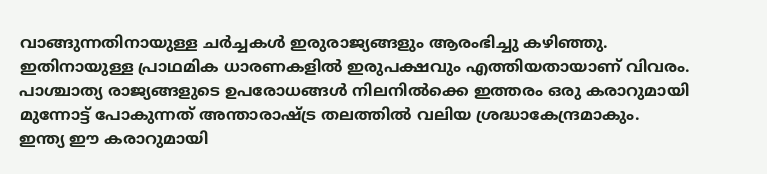വാങ്ങുന്നതിനായുള്ള ചർച്ചകൾ ഇരുരാജ്യങ്ങളും ആരംഭിച്ചു കഴിഞ്ഞു. ഇതിനായുള്ള പ്രാഥമിക ധാരണകളിൽ ഇരുപക്ഷവും എത്തിയതായാണ് വിവരം. പാശ്ചാത്യ രാജ്യങ്ങളുടെ ഉപരോധങ്ങൾ നിലനിൽക്കെ ഇത്തരം ഒരു കരാറുമായി മുന്നോട്ട് പോകുന്നത് അന്താരാഷ്ട്ര തലത്തിൽ വലിയ ശ്രദ്ധാകേന്ദ്രമാകും.
ഇന്ത്യ ഈ കരാറുമായി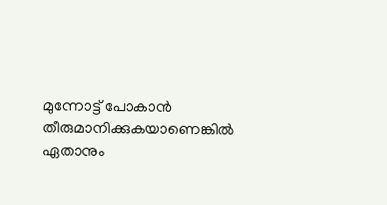മുന്നോട്ട് പോകാൻ തീരുമാനിക്കുകയാണെങ്കിൽ ഏതാനും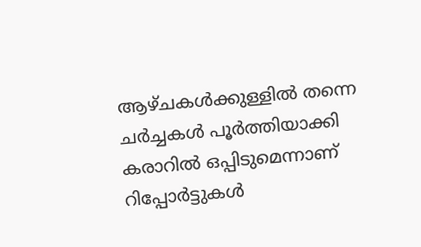ആഴ്ചകൾക്കുള്ളിൽ തന്നെ ചർച്ചകൾ പൂർത്തിയാക്കി കരാറിൽ ഒപ്പിടുമെന്നാണ് റിപ്പോർട്ടുകൾ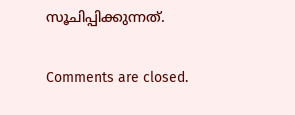സൂചിപ്പിക്കുന്നത്.

Comments are closed.